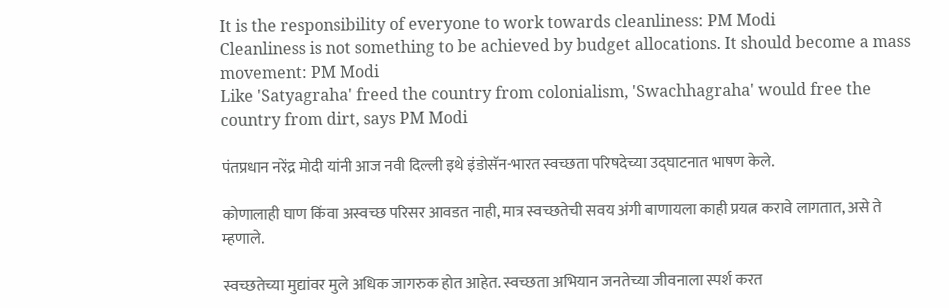It is the responsibility of everyone to work towards cleanliness: PM Modi
Cleanliness is not something to be achieved by budget allocations. It should become a mass movement: PM Modi
Like 'Satyagraha' freed the country from colonialism, 'Swachhagraha' would free the country from dirt, says PM Modi

पंतप्रधान नरेंद्र मोदी यांनी आज नवी दिल्ली इथे इंडोसॅन-भारत स्वच्छता परिषदेच्या उद्‌घाटनात भाषण केले.

कोणालाही घाण किंवा अस्वच्छ परिसर आवडत नाही, मात्र स्वच्छतेची सवय अंगी बाणायला काही प्रयत्न करावे लागतात, असे ते म्हणाले.

स्वच्छतेच्या मुद्यांवर मुले अधिक जागरुक होत आहेत. स्वच्छता अभियान जनतेच्या जीवनाला स्पर्श करत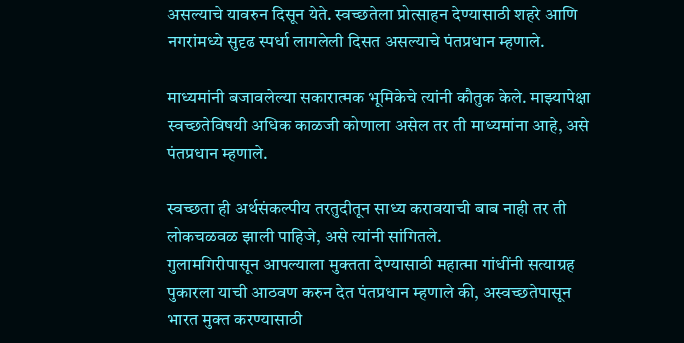असल्याचे यावरुन दिसून येते. स्वच्छतेला प्रोत्साहन देण्यासाठी शहरे आणि नगरांमध्ये सुदृढ स्पर्धा लागलेली दिसत असल्याचे पंतप्रधान म्हणाले.

माध्यमांनी बजावलेल्या सकारात्मक भूमिकेचे त्यांनी कौतुक केले. माझ्यापेक्षा स्वच्छतेविषयी अधिक काळजी कोणाला असेल तर ती माध्यमांना आहे, असे पंतप्रधान म्हणाले.

स्वच्छता ही अर्थसंकल्पीय तरतुदीतून साध्य करावयाची बाब नाही तर ती लोकचळवळ झाली पाहिजे, असे त्यांनी सांगितले.
गुलामगिरीपासून आपल्याला मुक्तता देण्यासाठी महात्मा गांधींनी सत्याग्रह पुकारला याची आठवण करुन देत पंतप्रधान म्हणाले की, अस्वच्छतेपासून भारत मुक्त करण्यासाठी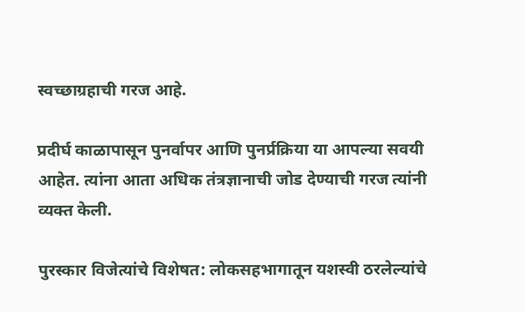स्वच्छाग्रहाची गरज आहे.

प्रदीर्घ काळापासून पुनर्वापर आणि पुनर्प्रक्रिया या आपल्या सवयी आहेत. त्यांना आता अधिक तंत्रज्ञानाची जोड देण्याची गरज त्यांनी व्यक्त केली.

पुरस्कार विजेत्यांचे विशेषत: लोकसहभागातून यशस्वी ठरलेल्यांचे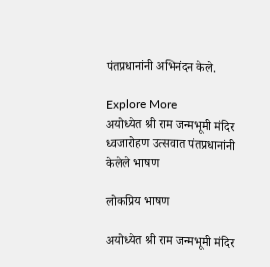पंतप्रधानांनी अभिनंदन केले.

Explore More
अयोध्येत श्री राम जन्मभूमी मंदिर ध्वजारोहण उत्सवात पंतप्रधानांनी केलेले भाषण

लोकप्रिय भाषण

अयोध्येत श्री राम जन्मभूमी मंदिर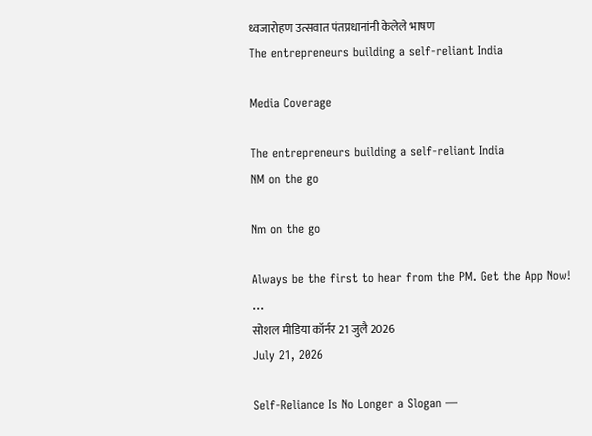ध्वजारोहण उत्सवात पंतप्रधानांनी केलेले भाषण
The entrepreneurs building a self-reliant India

Media Coverage

The entrepreneurs building a self-reliant India
NM on the go

Nm on the go

Always be the first to hear from the PM. Get the App Now!
...
सोशल मीडिया कॉर्नर 21 जुलै 2026
July 21, 2026

Self-Reliance Is No Longer a Slogan —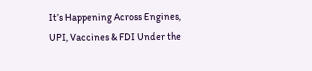It’s Happening Across Engines, UPI, Vaccines & FDI Under the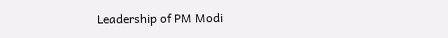Leadership of PM Modi